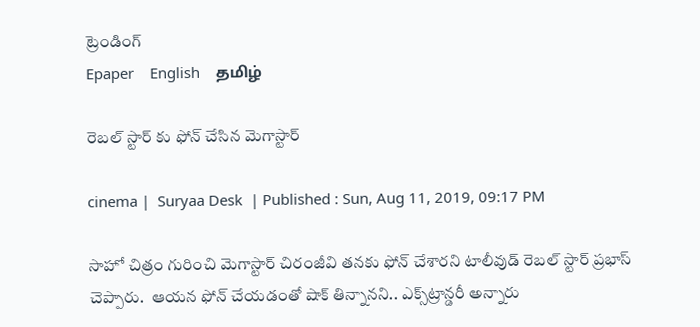ట్రెండింగ్
Epaper    English    தமிழ்

రెబల్ స్టార్ కు ఫోన్ చేసిన మెగాస్టార్

cinema |  Suryaa Desk  | Published : Sun, Aug 11, 2019, 09:17 PM

సాహో చిత్రం గురించి మెగాస్టార్ చిరంజీవి తనకు ఫోన్ చేశారని టాలీవుడ్ రెబల్ స్టార్ ప్రభాస్ చెప్పారు.  ఆయన ఫోన్ చేయడంతో షాక్ తిన్నానని.. ఎక్స్‌ట్రాన్డరీ అన్నారు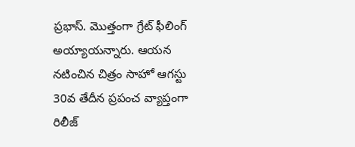ప్రభాస్. మొత్తంగా గ్రేట్ ఫీలింగ్ అయ్యాయన్నారు. ఆయన నటించిన చిత్రం సాహో ఆగస్టు 30వ తేదీన ప్రపంచ వ్యాప్తంగా రిలీజ్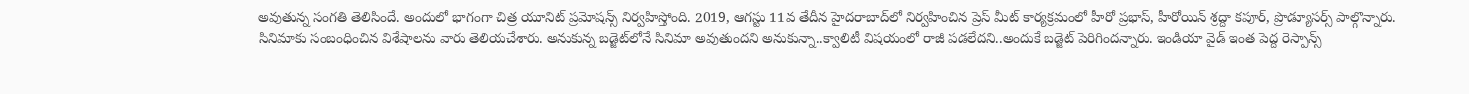అవుతున్న సంగతి తెలిసిందే. అందులో భాగంగా చిత్ర యూనిట్ ప్రమోషన్స్ నిర్వహిస్తోంది. 2019, ఆగస్టు 11వ తేదీన హైదరాబాద్‌లో నిర్వహించిన ప్రెస్ మీట్ కార్యక్రమంలో హీరో ప్రభాస్, హీరోయిన్ శ్రద్దా కపూర్, ప్రొడ్యూసర్స్ పాల్గొన్నారు.
సినిమాకు సంబంధించిన విశేషాలను వారు తెలియచేశారు. అనుకున్న బడ్జెట్‌లోనే సినిమా అవుతుందని అనుకున్నా..క్వాలిటీ విషయంలో రాజీ పడలేదని..అందుకే బడ్జెట్ పెరిగిందన్నారు. ఇండియా వైడ్ ఇంత పెద్ద రెస్పాన్స్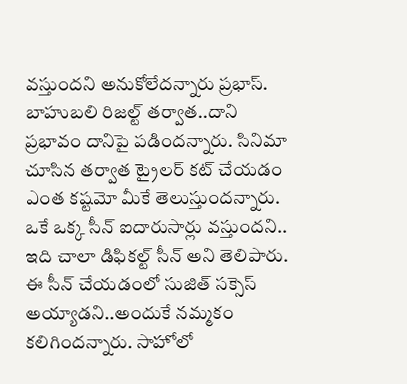వస్తుందని అనుకోలేదన్నారు ప్రభాస్. బాహుబలి రిజల్ట్ తర్వాత..దాని ప్రభావం దానిపై పడిందన్నారు. సినిమా చూసిన తర్వాత ట్రైలర్ కట్ చేయడం ఎంత కష్టమో మీకే తెలుస్తుందన్నారు. ఒకే ఒక్క సీన్ ఐదారుసార్లు వస్తుందని.. ఇది చాలా డిఫికల్ట్ సీన్ అని తెలిపారు. ఈ సీన్ చేయడంలో సుజిత్ సక్సెస్ అయ్యాడని..అందుకే నమ్మకం కలిగిందన్నారు. సాహోలో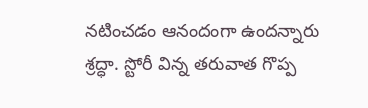నటించడం ఆనందంగా ఉందన్నారు శ్రద్ధా. స్టోరీ విన్న తరువాత గొప్ప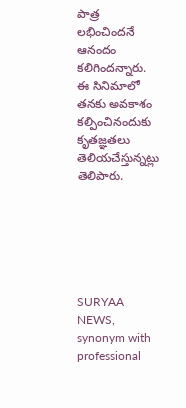పాత్ర లభించిందనే ఆనందం కలిగిందన్నారు. ఈ సినిమాలో తనకు అవకాశం కల్పించినందుకు కృతజ్ఞతలు తెలియచేస్తున్నట్లు తెలిపారు.






SURYAA NEWS, synonym with professional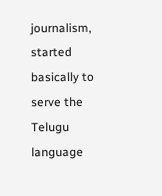journalism, started basically to serve the Telugu language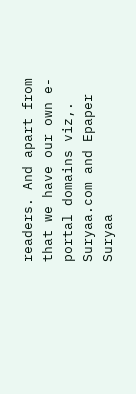readers. And apart from that we have our own e-portal domains viz,. Suryaa.com and Epaper Suryaa